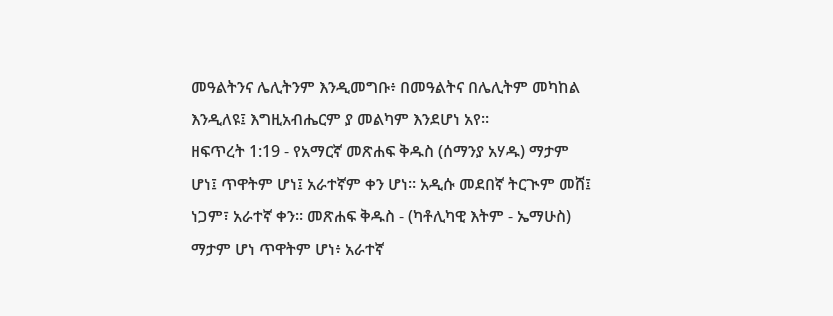መዓልትንና ሌሊትንም እንዲመግቡ፥ በመዓልትና በሌሊትም መካከል እንዲለዩ፤ እግዚአብሔርም ያ መልካም እንደሆነ አየ።
ዘፍጥረት 1:19 - የአማርኛ መጽሐፍ ቅዱስ (ሰማንያ አሃዱ) ማታም ሆነ፤ ጥዋትም ሆነ፤ አራተኛም ቀን ሆነ። አዲሱ መደበኛ ትርጒም መሸ፤ ነጋም፣ አራተኛ ቀን። መጽሐፍ ቅዱስ - (ካቶሊካዊ እትም - ኤማሁስ) ማታም ሆነ ጥዋትም ሆነ፥ አራተኛ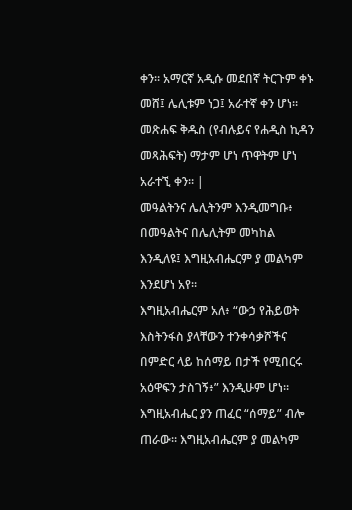ቀን። አማርኛ አዲሱ መደበኛ ትርጉም ቀኑ መሸ፤ ሌሊቱም ነጋ፤ አራተኛ ቀን ሆነ። መጽሐፍ ቅዱስ (የብሉይና የሐዲስ ኪዳን መጻሕፍት) ማታም ሆነ ጥዋትም ሆነ አራተኚ ቀን። |
መዓልትንና ሌሊትንም እንዲመግቡ፥ በመዓልትና በሌሊትም መካከል እንዲለዩ፤ እግዚአብሔርም ያ መልካም እንደሆነ አየ።
እግዚአብሔርም አለ፥ “ውኃ የሕይወት እስትንፋስ ያላቸውን ተንቀሳቃሾችና በምድር ላይ ከሰማይ በታች የሚበርሩ አዕዋፍን ታስገኝ፥” እንዲሁም ሆነ።
እግዚአብሔር ያን ጠፈር “ሰማይ” ብሎ ጠራው። እግዚአብሔርም ያ መልካም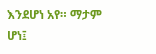እንደሆነ አየ። ማታም ሆነ፤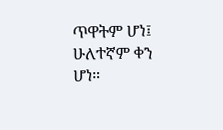ጥዋትም ሆነ፤ ሁለተኛም ቀን ሆነ።